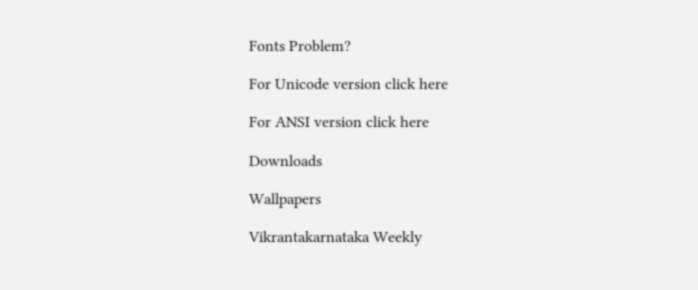Fonts Problem?

For Unicode version click here

For ANSI version click here

Downloads

Wallpapers

Vikrantakarnataka Weekly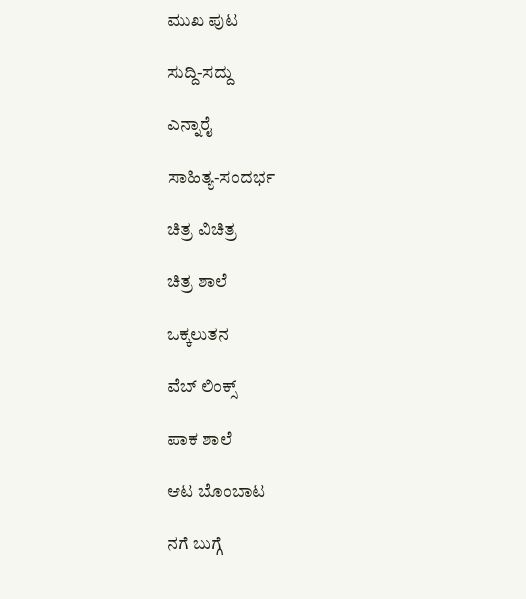ಮುಖ ಪುಟ

ಸುದ್ದಿ-ಸದ್ದು

ಎನ್ನಾರೈ

ಸಾಹಿತ್ಯ-ಸಂದರ್ಭ

ಚಿತ್ರ ವಿಚಿತ್ರ

ಚಿತ್ರ ಶಾಲೆ

ಒಕ್ಕಲುತನ

ವೆಬ್ ಲಿಂಕ್ಸ್

ಪಾಕ ಶಾಲೆ

ಆಟ ಬೊಂಬಾಟ

ನಗೆ ಬುಗ್ಗೆ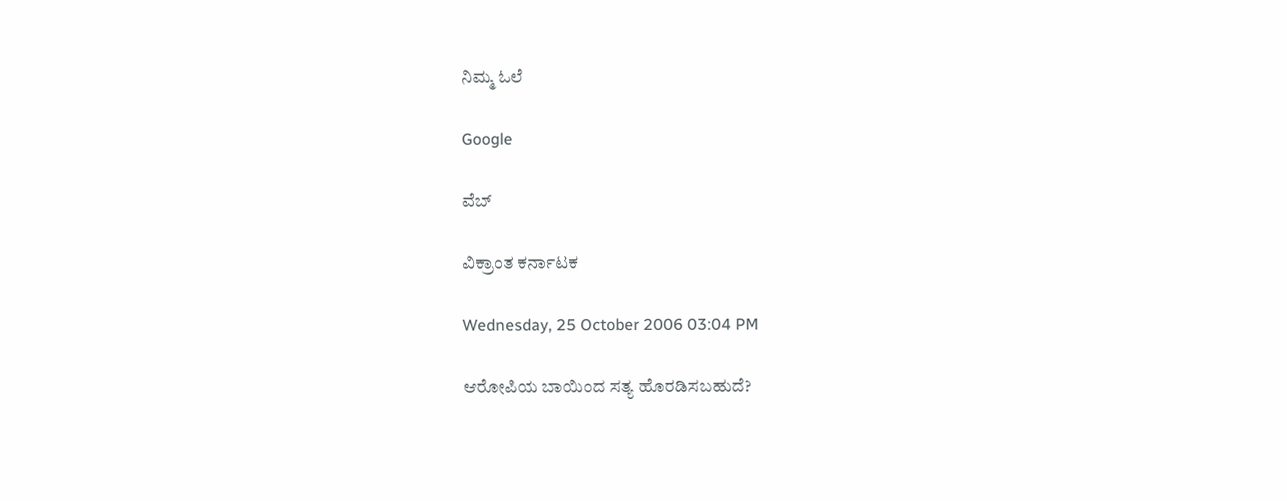ನಿಮ್ಮ ಓಲೆ

Google

ವೆಬ್

ವಿಕ್ರಾಂತ ಕರ್ನಾಟಕ

Wednesday, 25 October 2006 03:04 PM

ಆರೋಪಿಯ ಬಾಯಿಂದ ಸತ್ಯ ಹೊರಡಿಸಬಹುದೆ?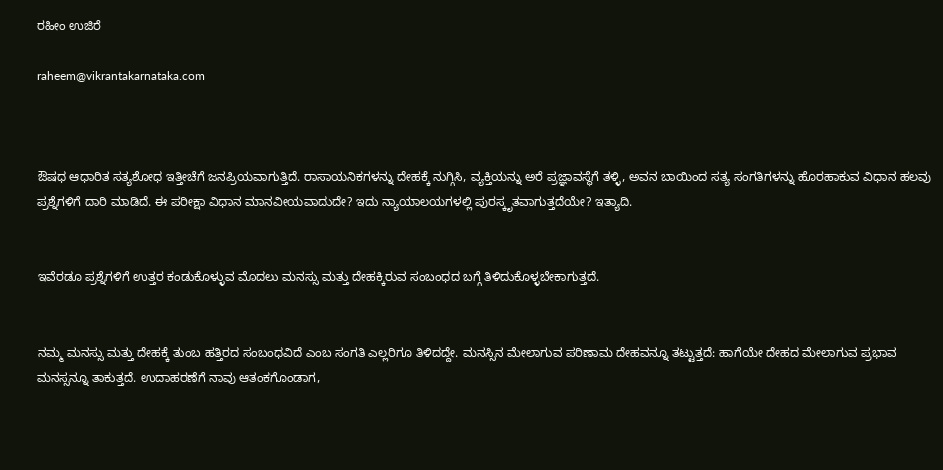ರಹೀಂ ಉಜಿರೆ

raheem@vikrantakarnataka.com



ಔಷಧ ಆಧಾರಿತ ಸತ್ಯಶೋಧ ಇತ್ತೀಚೆಗೆ ಜನಪ್ರಿಯವಾಗುತ್ತಿದೆ. ರಾಸಾಯನಿಕಗಳನ್ನು ದೇಹಕ್ಕೆ ನುಗ್ಗಿಸಿ, ವ್ಯಕ್ತಿಯನ್ನು ಅರೆ ಪ್ರಜ್ಞಾವಸ್ಥೆಗೆ ತಳ್ಳಿ, ಅವನ ಬಾಯಿಂದ ಸತ್ಯ ಸಂಗತಿಗಳನ್ನು ಹೊರಹಾಕುವ ವಿಧಾನ ಹಲವು ಪ್ರಶ್ನೆಗಳಿಗೆ ದಾರಿ ಮಾಡಿದೆ. ಈ ಪರೀಕ್ಷಾ ವಿಧಾನ ಮಾನವೀಯವಾದುದೇ? ಇದು ನ್ಯಾಯಾಲಯಗಳಲ್ಲಿ ಪುರಸ್ಕೃತವಾಗುತ್ತದೆಯೇ? ಇತ್ಯಾದಿ.


ಇವೆರಡೂ ಪ್ರಶ್ನೆಗಳಿಗೆ ಉತ್ತರ ಕಂಡುಕೊಳ್ಳುವ ಮೊದಲು ಮನಸ್ಸು ಮತ್ತು ದೇಹಕ್ಕಿರುವ ಸಂಬಂಧದ ಬಗ್ಗೆ ತಿಳಿದುಕೊಳ್ಳಬೇಕಾಗುತ್ತದೆ.


ನಮ್ಮ ಮನಸ್ಸು ಮತ್ತು ದೇಹಕ್ಕೆ ತುಂಬ ಹತ್ತಿರದ ಸಂಬಂಧವಿದೆ ಎಂಬ ಸಂಗತಿ ಎಲ್ಲರಿಗೂ ತಿಳಿದದ್ದೇ. ಮನಸ್ಸಿನ ಮೇಲಾಗುವ ಪರಿಣಾಮ ದೇಹವನ್ನೂ ತಟ್ಟುತ್ತದೆ: ಹಾಗೆಯೇ ದೇಹದ ಮೇಲಾಗುವ ಪ್ರಭಾವ ಮನಸ್ಸನ್ನೂ ತಾಕುತ್ತದೆ. ಉದಾಹರಣೆಗೆ ನಾವು ಆತಂಕಗೊಂಡಾಗ,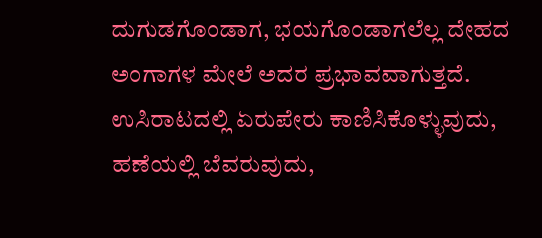ದುಗುಡಗೊಂಡಾಗ, ಭಯಗೊಂಡಾಗಲೆಲ್ಲ ದೇಹದ ಅಂಗಾಗಳ ಮೇಲೆ ಅದರ ಪ್ರಭಾವವಾಗುತ್ತದೆ. ಉಸಿರಾಟದಲ್ಲಿ ಏರುಪೇರು ಕಾಣಿಸಿಕೊಳ್ಳುವುದು, ಹಣೆಯಲ್ಲಿ ಬೆವರುವುದು,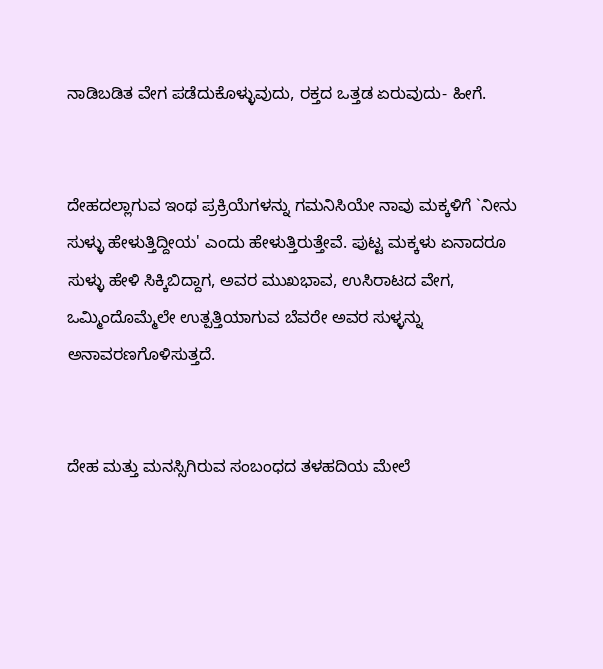ನಾಡಿಬಡಿತ ವೇಗ ಪಡೆದುಕೊಳ್ಳುವುದು, ರಕ್ತದ ಒತ್ತಡ ಏರುವುದು- ಹೀಗೆ.


ದೇಹದಲ್ಲಾಗುವ ಇಂಥ ಪ್ರಕ್ರಿಯೆಗಳನ್ನು ಗಮನಿಸಿಯೇ ನಾವು ಮಕ್ಕಳಿಗೆ `ನೀನು ಸುಳ್ಳು ಹೇಳುತ್ತಿದ್ದೀಯ' ಎಂದು ಹೇಳುತ್ತಿರುತ್ತೇವೆ. ಪುಟ್ಟ ಮಕ್ಕಳು ಏನಾದರೂ ಸುಳ್ಳು ಹೇಳಿ ಸಿಕ್ಕಿಬಿದ್ದಾಗ, ಅವರ ಮುಖಭಾವ, ಉಸಿರಾಟದ ವೇಗ, ಒಮ್ಮಿಂದೊಮ್ಮೆಲೇ ಉತ್ಪತ್ತಿಯಾಗುವ ಬೆವರೇ ಅವರ ಸುಳ್ಳನ್ನು ಅನಾವರಣಗೊಳಿಸುತ್ತದೆ.


ದೇಹ ಮತ್ತು ಮನಸ್ಸಿಗಿರುವ ಸಂಬಂಧದ ತಳಹದಿಯ ಮೇಲೆ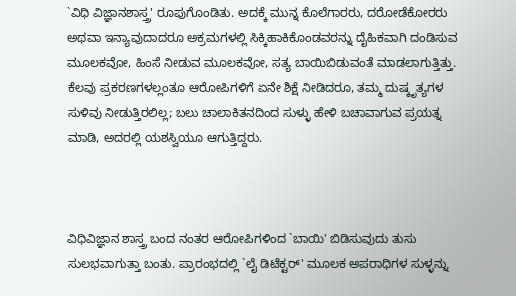`ವಿಧಿ ವಿಜ್ಞಾನಶಾಸ್ತ್ರ' ರೂಪುಗೊಂಡಿತು. ಅದಕ್ಕೆ ಮುನ್ನ ಕೊಲೆಗಾರರು, ದರೋಡೆಕೋರರು ಅಥವಾ ಇನ್ಯಾವುದಾದರೂ ಅಕ್ರಮಗಳಲ್ಲಿ ಸಿಕ್ಕಿಹಾಕಿಕೊಂಡವರನ್ನು ದೈಹಿಕವಾಗಿ ದಂಡಿಸುವ ಮೂಲಕವೋ, ಹಿಂಸೆ ನೀಡುವ ಮೂಲಕವೋ, ಸತ್ಯ ಬಾಯಿಬಿಡುವಂತೆ ಮಾಡಲಾಗುತ್ತಿತ್ತು. ಕೆಲವು ಪ್ರಕರಣಗಳಲ್ಲಂತೂ ಆರೋಪಿಗಳಿಗೆ ಏನೇ ಶಿಕ್ಷೆ ನೀಡಿದರೂ, ತಮ್ಮ ದುಷ್ಕೃತ್ಯಗಳ ಸುಳಿವು ನೀಡುತ್ತಿರಲಿಲ್ಲ; ಬಲು ಚಾಲಾಕಿತನದಿಂದ ಸುಳ್ಳು ಹೇಳಿ ಬಚಾವಾಗುವ ಪ್ರಯತ್ನ ಮಾಡಿ, ಅದರಲ್ಲಿ ಯಶಸ್ವಿಯೂ ಆಗುತ್ತಿದ್ದರು.



ವಿಧಿವಿಜ್ಞಾನ ಶಾಸ್ತ್ರ ಬಂದ ನಂತರ ಆರೋಪಿಗಳಿಂದ `ಬಾಯಿ' ಬಿಡಿಸುವುದು ತುಸು ಸುಲಭವಾಗುತ್ತಾ ಬಂತು. ಪ್ರಾರಂಭದಲ್ಲಿ `ಲೈ ಡಿಟೆಕ್ಟರ್' ಮೂಲಕ ಅಪರಾಧಿಗಳ ಸುಳ್ಳನ್ನು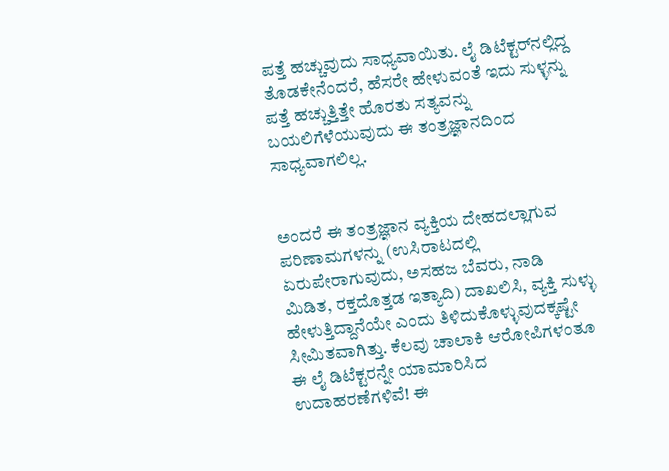ಪತ್ತೆ ಹಚ್ಚುವುದು ಸಾಧ್ಯವಾಯಿತು. ಲೈ ಡಿಟೆಕ್ಟರ್‌ನಲ್ಲಿದ್ದ ತೊಡಕೇನೆಂದರೆ, ಹೆಸರೇ ಹೇಳುವಂತೆ ಇದು ಸುಳ್ಳನ್ನು ಪತ್ತೆ ಹಚ್ಚುತ್ತಿತ್ತೇ ಹೊರತು ಸತ್ಯವನ್ನು ಬಯಲಿಗೆಳೆಯುವುದು ಈ ತಂತ್ರಜ್ಞಾನದಿಂದ ಸಾಧ್ಯವಾಗಲಿಲ್ಲ.


ಅಂದರೆ ಈ ತಂತ್ರಜ್ಞಾನ ವ್ಯಕ್ತಿಯ ದೇಹದಲ್ಲಾಗುವ ಪರಿಣಾಮಗಳನ್ನು (ಉಸಿರಾಟದಲ್ಲಿ ಏರುಪೇರಾಗುವುದು, ಅಸಹಜ ಬೆವರು, ನಾಡಿ ಮಿಡಿತ, ರಕ್ತದೊತ್ತಡ ಇತ್ಯಾದಿ) ದಾಖಲಿಸಿ, ವ್ಯಕ್ತಿ ಸುಳ್ಳು ಹೇಳುತ್ತಿದ್ದಾನೆಯೇ ಎಂದು ತಿಳಿದುಕೊಳ್ಳುವುದಕ್ಕಷ್ಟೇ ಸೀಮಿತವಾಗಿತ್ತು. ಕೆಲವು ಚಾಲಾಕಿ ಆರೋಪಿಗಳಂತೂ ಈ ಲೈ ಡಿಟೆಕ್ಟರನ್ನೇ ಯಾಮಾರಿಸಿದ ಉದಾಹರಣೆಗಳಿವೆ! ಈ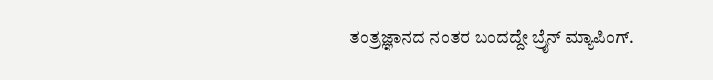ತಂತ್ರಜ್ಞಾನದ ನಂತರ ಬಂದದ್ದೇ ಬ್ರೈನ್ ಮ್ಯಾಪಿಂಗ್.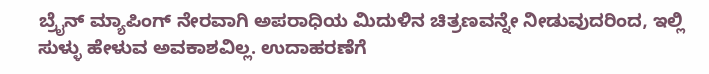ಬ್ರೈನ್ ಮ್ಯಾಪಿಂಗ್ ನೇರವಾಗಿ ಅಪರಾಧಿಯ ಮಿದುಳಿನ ಚಿತ್ರಣವನ್ನೇ ನೀಡುವುದರಿಂದ, ಇಲ್ಲಿ ಸುಳ್ಳು ಹೇಳುವ ಅವಕಾಶವಿಲ್ಲ. ಉದಾಹರಣೆಗೆ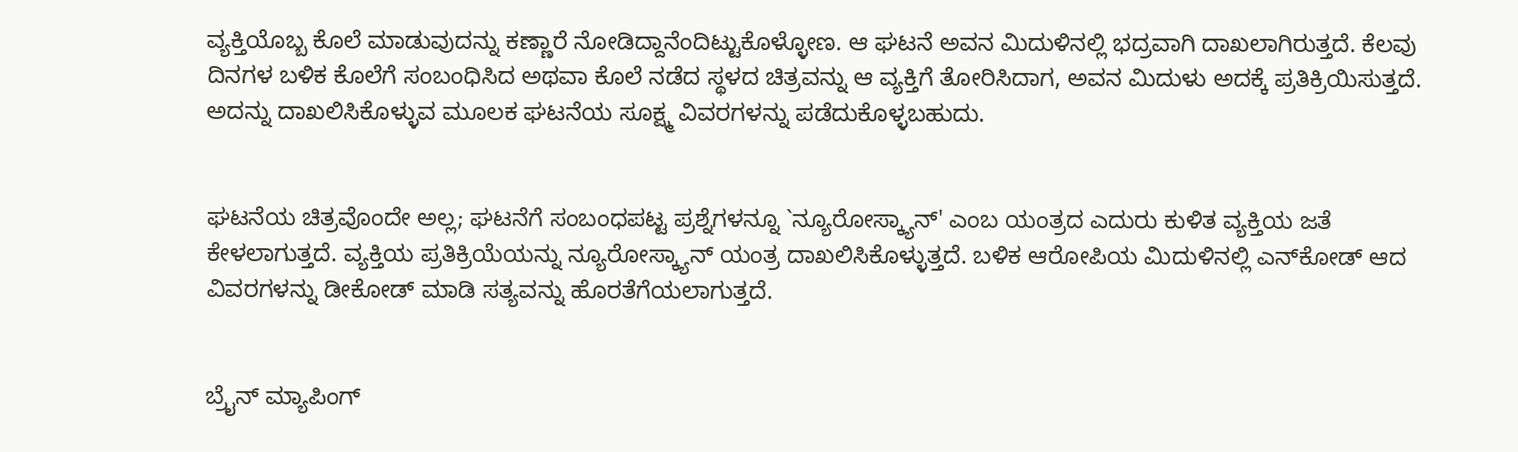ವ್ಯಕ್ತಿಯೊಬ್ಬ ಕೊಲೆ ಮಾಡುವುದನ್ನು ಕಣ್ಣಾರೆ ನೋಡಿದ್ದಾನೆಂದಿಟ್ಟುಕೊಳ್ಳೋಣ. ಆ ಘಟನೆ ಅವನ ಮಿದುಳಿನಲ್ಲಿ ಭದ್ರವಾಗಿ ದಾಖಲಾಗಿರುತ್ತದೆ. ಕೆಲವು ದಿನಗಳ ಬಳಿಕ ಕೊಲೆಗೆ ಸಂಬಂಧಿಸಿದ ಅಥವಾ ಕೊಲೆ ನಡೆದ ಸ್ಥಳದ ಚಿತ್ರವನ್ನು ಆ ವ್ಯಕ್ತಿಗೆ ತೋರಿಸಿದಾಗ, ಅವನ ಮಿದುಳು ಅದಕ್ಕೆ ಪ್ರತಿಕ್ರಿಯಿಸುತ್ತದೆ. ಅದನ್ನು ದಾಖಲಿಸಿಕೊಳ್ಳುವ ಮೂಲಕ ಘಟನೆಯ ಸೂಕ್ಷ್ಮ ವಿವರಗಳನ್ನು ಪಡೆದುಕೊಳ್ಳಬಹುದು.


ಘಟನೆಯ ಚಿತ್ರವೊಂದೇ ಅಲ್ಲ; ಘಟನೆಗೆ ಸಂಬಂಧಪಟ್ಟ ಪ್ರಶ್ನೆಗಳನ್ನೂ `ನ್ಯೂರೋಸ್ಕ್ಯಾನ್' ಎಂಬ ಯಂತ್ರದ ಎದುರು ಕುಳಿತ ವ್ಯಕ್ತಿಯ ಜತೆ ಕೇಳಲಾಗುತ್ತದೆ. ವ್ಯಕ್ತಿಯ ಪ್ರತಿಕ್ರಿಯೆಯನ್ನು ನ್ಯೂರೋಸ್ಕ್ಯಾನ್ ಯಂತ್ರ ದಾಖಲಿಸಿಕೊಳ್ಳುತ್ತದೆ. ಬಳಿಕ ಆರೋಪಿಯ ಮಿದುಳಿನಲ್ಲಿ ಎನ್‌ಕೋಡ್ ಆದ ವಿವರಗಳನ್ನು ಡೀಕೋಡ್ ಮಾಡಿ ಸತ್ಯವನ್ನು ಹೊರತೆಗೆಯಲಾಗುತ್ತದೆ.


ಬ್ರೈನ್ ಮ್ಯಾಪಿಂಗ್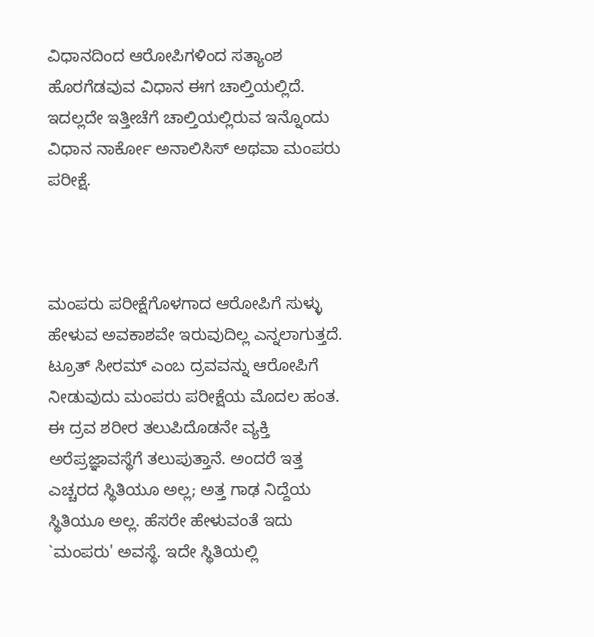ವಿಧಾನದಿಂದ ಆರೋಪಿಗಳಿಂದ ಸತ್ಯಾಂಶ ಹೊರಗೆಡವುವ ವಿಧಾನ ಈಗ ಚಾಲ್ತಿಯಲ್ಲಿದೆ. ಇದಲ್ಲದೇ ಇತ್ತೀಚೆಗೆ ಚಾಲ್ತಿಯಲ್ಲಿರುವ ಇನ್ನೊಂದು ವಿಧಾನ ನಾರ್ಕೋ ಅನಾಲಿಸಿಸ್ ಅಥವಾ ಮಂಪರು ಪರೀಕ್ಷೆ.



ಮಂಪರು ಪರೀಕ್ಷೆಗೊಳಗಾದ ಆರೋಪಿಗೆ ಸುಳ್ಳು ಹೇಳುವ ಅವಕಾಶವೇ ಇರುವುದಿಲ್ಲ ಎನ್ನಲಾಗುತ್ತದೆ. ಟ್ರೂತ್ ಸೀರಮ್ ಎಂಬ ದ್ರವವನ್ನು ಆರೋಪಿಗೆ ನೀಡುವುದು ಮಂಪರು ಪರೀಕ್ಷೆಯ ಮೊದಲ ಹಂತ. ಈ ದ್ರವ ಶರೀರ ತಲುಪಿದೊಡನೇ ವ್ಯಕ್ತಿ ಅರೆಪ್ರಜ್ಞಾವಸ್ಥೆಗೆ ತಲುಪುತ್ತಾನೆ. ಅಂದರೆ ಇತ್ತ ಎಚ್ಚರದ ಸ್ಥಿತಿಯೂ ಅಲ್ಲ; ಅತ್ತ ಗಾಢ ನಿದ್ದೆಯ ಸ್ಥಿತಿಯೂ ಅಲ್ಲ. ಹೆಸರೇ ಹೇಳುವಂತೆ ಇದು `ಮಂಪರು' ಅವಸ್ಥೆ. ಇದೇ ಸ್ಥಿತಿಯಲ್ಲಿ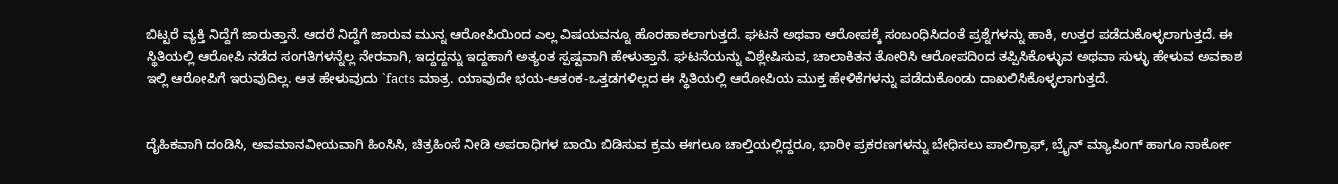ಬಿಟ್ಟರೆ ವ್ಯಕ್ತಿ ನಿದ್ದೆಗೆ ಜಾರುತ್ತಾನೆ. ಆದರೆ ನಿದ್ದೆಗೆ ಜಾರುವ ಮುನ್ನ ಆರೋಪಿಯಿಂದ ಎಲ್ಲ ವಿಷಯವನ್ನೂ ಹೊರಹಾಕಲಾಗುತ್ತದೆ. ಘಟನೆ ಅಥವಾ ಆರೋಪಕ್ಕೆ ಸಂಬಂಧಿಸಿದಂತೆ ಪ್ರಶ್ನೆಗಳನ್ನು ಹಾಕಿ, ಉತ್ತರ ಪಡೆದುಕೊಳ್ಳಲಾಗುತ್ತದೆ. ಈ ಸ್ಥಿತಿಯಲ್ಲಿ ಆರೋಪಿ ನಡೆದ ಸಂಗತಿಗಳನ್ನೆಲ್ಲ ನೇರವಾಗಿ, ಇದ್ದದ್ದನ್ನು ಇದ್ದಹಾಗೆ ಅತ್ಯಂತ ಸ್ಪಷ್ಟವಾಗಿ ಹೇಳುತ್ತಾನೆ. ಘಟನೆಯನ್ನು ವಿಶ್ಲೇಷಿಸುವ, ಚಾಲಾಕಿತನ ತೋರಿಸಿ ಆರೋಪದಿಂದ ತಪ್ಪಿಸಿಕೊಳ್ಳುವ ಅಥವಾ ಸುಳ್ಳು ಹೇಳುವ ಅವಕಾಶ ಇಲ್ಲಿ ಆರೋಪಿಗೆ ಇರುವುದಿಲ್ಲ. ಆತ ಹೇಳುವುದು `facts ಮಾತ್ರ. ಯಾವುದೇ ಭಯ-ಆತಂಕ-ಒತ್ತಡಗಳಿಲ್ಲದ ಈ ಸ್ಥಿತಿಯಲ್ಲಿ ಆರೋಪಿಯ ಮುಕ್ತ ಹೇಳಿಕೆಗಳನ್ನು ಪಡೆದುಕೊಂಡು ದಾಖಲಿಸಿಕೊಳ್ಳಲಾಗುತ್ತದೆ.


ದೈಹಿಕವಾಗಿ ದಂಡಿಸಿ, ಅವಮಾನವೀಯವಾಗಿ ಹಿಂಸಿಸಿ, ಚಿತ್ರಹಿಂಸೆ ನೀಡಿ ಅಪರಾಧಿಗಳ ಬಾಯಿ ಬಿಡಿಸುವ ಕ್ರಮ ಈಗಲೂ ಚಾಲ್ತಿಯಲ್ಲಿದ್ದರೂ, ಭಾರೀ ಪ್ರಕರಣಗಳನ್ನು ಬೇಧಿಸಲು ಪಾಲಿಗ್ರಾಫ್, ಬ್ರೈನ್ ಮ್ಯಾಪಿಂಗ್ ಹಾಗೂ ನಾರ್ಕೋ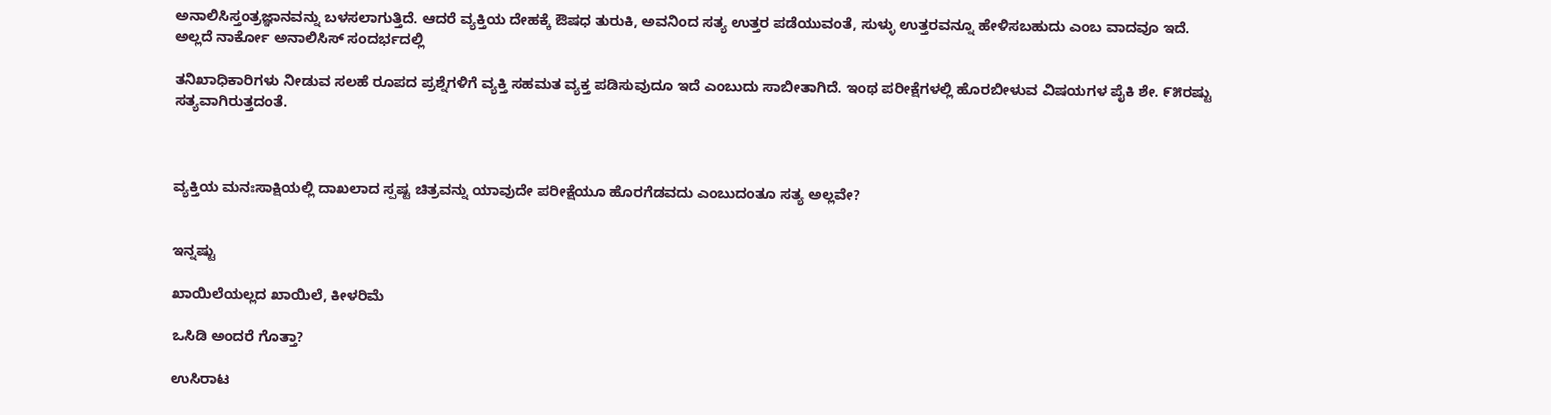ಅನಾಲಿಸಿಸ್ತಂತ್ರಜ್ಞಾನವನ್ನು ಬಳಸಲಾಗುತ್ತಿದೆ. ಆದರೆ ವ್ಯಕ್ತಿಯ ದೇಹಕ್ಕೆ ಔಷಧ ತುರುಕಿ, ಅವನಿಂದ ಸತ್ಯ ಉತ್ತರ ಪಡೆಯುವಂತೆ, ಸುಳ್ಳು ಉತ್ತರವನ್ನೂ ಹೇಳಿಸಬಹುದು ಎಂಬ ವಾದವೂ ಇದೆ. ಅಲ್ಲದೆ ನಾರ್ಕೋ ಅನಾಲಿಸಿಸ್ ಸಂದರ್ಭದಲ್ಲಿ

ತನಿಖಾಧಿಕಾರಿಗಳು ನೀಡುವ ಸಲಹೆ ರೂಪದ ಪ್ರಶ್ನೆಗಳಿಗೆ ವ್ಯಕ್ತಿ ಸಹಮತ ವ್ಯಕ್ತ ಪಡಿಸುವುದೂ ಇದೆ ಎಂಬುದು ಸಾಬೀತಾಗಿದೆ. ಇಂಥ ಪರೀಕ್ಷೆಗಳಲ್ಲಿ ಹೊರಬೀಳುವ ವಿಷಯಗಳ ಪೈಕಿ ಶೇ. ೯೫ರಷ್ಟು ಸತ್ಯವಾಗಿರುತ್ತದಂತೆ.



ವ್ಯಕ್ತಿಯ ಮನಃಸಾಕ್ಷಿಯಲ್ಲಿ ದಾಖಲಾದ ಸ್ಪಷ್ಟ ಚಿತ್ರವನ್ನು ಯಾವುದೇ ಪರೀಕ್ಷೆಯೂ ಹೊರಗೆಡವದು ಎಂಬುದಂತೂ ಸತ್ಯ ಅಲ್ಲವೇ?


ಇನ್ನಷ್ಟು

ಖಾಯಿಲೆಯಲ್ಲದ ಖಾಯಿಲೆ, ಕೀಳರಿಮೆ

ಒಸಿಡಿ ಅಂದರೆ ಗೊತ್ತಾ?

ಉಸಿರಾಟ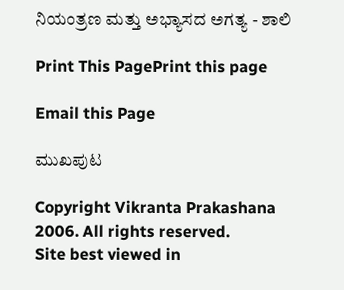ನಿಯಂತ್ರಣ ಮತ್ತು ಅಭ್ಯಾಸದ ಅಗತ್ಯ - ಶಾಲಿ

Print This PagePrint this page

Email this Page

ಮುಖಪುಟ

Copyright Vikranta Prakashana 2006. All rights reserved.
Site best viewed in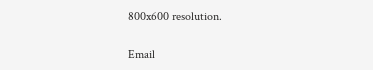800x600 resolution.

Email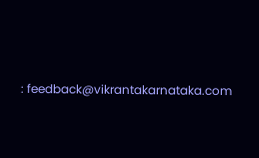: feedback@vikrantakarnataka.com